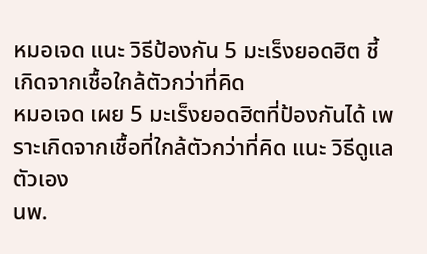หมอเจด แนะ วิธีป้องกัน 5 มะเร็งยอดฮิต ชี้เกิดจากเชื้อใกล้ตัวกว่าที่คิด
หมอเจด เผย 5 มะเร็งยอดฮิตที่ป้องกันได้ เพราะเกิดจากเชื้อที่ใกล้ตัวกว่าที่คิด แนะ วิธีดูแลตัวเอง
นพ.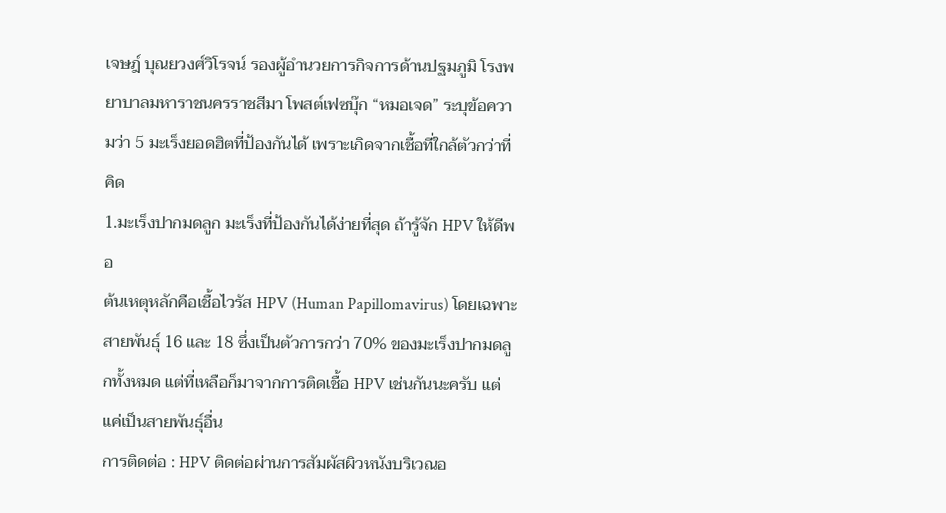เจษฎ์ บุณยวงศ์วิโรจน์ รองผู้อำนวยการกิจการด้านปฐมภูมิ โรงพยาบาลมหาราชนครราชสีมา โพสต์เฟซบุ๊ก “หมอเจด” ระบุข้อความว่า 5 มะเร็งยอดฮิตที่ป้องกันได้ เพราะเกิดจากเชื้อที่ใกล้ตัวกว่าที่คิด
1.มะเร็งปากมดลูก มะเร็งที่ป้องกันได้ง่ายที่สุด ถ้ารู้จัก HPV ให้ดีพอ
ต้นเหตุหลักคือเชื้อไวรัส HPV (Human Papillomavirus) โดยเฉพาะสายพันธุ์ 16 และ 18 ซึ่งเป็นตัวการกว่า 70% ของมะเร็งปากมดลูกทั้งหมด แต่ที่เหลือก็มาจากการติดเชื้อ HPV เช่นกันนะครับ แต่แค่เป็นสายพันธุ์อื่น
การติดต่อ : HPV ติดต่อผ่านการสัมผัสผิวหนังบริเวณอ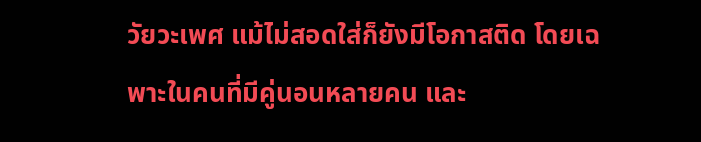วัยวะเพศ แม้ไม่สอดใส่ก็ยังมีโอกาสติด โดยเฉพาะในคนที่มีคู่นอนหลายคน และ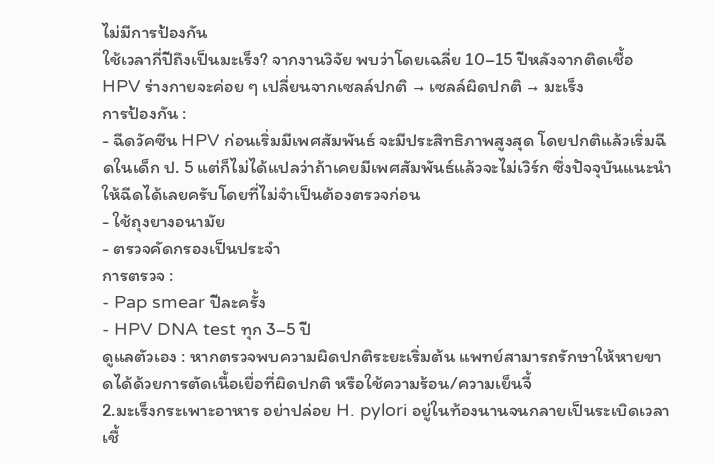ไม่มีการป้องกัน
ใช้เวลากี่ปีถึงเป็นมะเร็ง? จากงานวิจัย พบว่าโดยเฉลี่ย 10–15 ปีหลังจากติดเชื้อ HPV ร่างกายจะค่อย ๆ เปลี่ยนจากเซลล์ปกติ → เซลล์ผิดปกติ → มะเร็ง
การป้องกัน :
- ฉีดวัคซีน HPV ก่อนเริ่มมีเพศสัมพันธ์ จะมีประสิทธิภาพสูงสุด โดยปกติแล้วเริ่มฉีดในเด็ก ป. 5 แต่ก็ไม่ได้แปลว่าถ้าเคยมีเพศสัมพันธ์แล้วจะไม่เวิร์ก ซึ่งปัจจุบันแนะนำให้ฉีดได้เลยครับโดยที่ไม่จำเป็นต้องตรวจก่อน
- ใช้ถุงยางอนามัย
- ตรวจคัดกรองเป็นประจำ
การตรวจ :
- Pap smear ปีละครั้ง
- HPV DNA test ทุก 3–5 ปี
ดูแลตัวเอง : หากตรวจพบความผิดปกติระยะเริ่มต้น แพทย์สามารถรักษาให้หายขาดได้ด้วยการตัดเนื้อเยื่อที่ผิดปกติ หรือใช้ความร้อน/ความเย็นจี้
2.มะเร็งกระเพาะอาหาร อย่าปล่อย H. pylori อยู่ในท้องนานจนกลายเป็นระเบิดเวลา
เชื้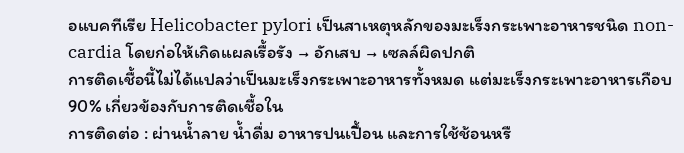อแบคทีเรีย Helicobacter pylori เป็นสาเหตุหลักของมะเร็งกระเพาะอาหารชนิด non-cardia โดยก่อให้เกิดแผลเรื้อรัง → อักเสบ → เซลล์ผิดปกติ
การติดเชื้อนี้ไม่ได้แปลว่าเป็นมะเร็งกระเพาะอาหารทั้งหมด แต่มะเร็งกระเพาะอาหารเกือบ 90% เกี่ยวข้องกับการติดเชื้อใน
การติดต่อ : ผ่านน้ำลาย น้ำดื่ม อาหารปนเปื้อน และการใช้ช้อนหรื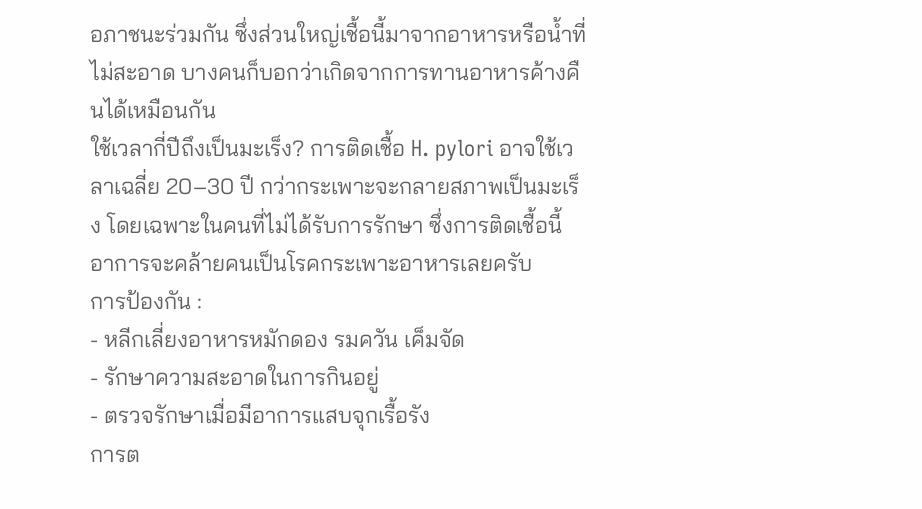อภาชนะร่วมกัน ซึ่งส่วนใหญ่เชื้อนี้มาจากอาหารหรือน้ำที่ไม่สะอาด บางคนก็บอกว่าเกิดจากการทานอาหารค้างคืนได้เหมือนกัน
ใช้เวลากี่ปีถึงเป็นมะเร็ง? การติดเชื้อ H. pylori อาจใช้เวลาเฉลี่ย 20–30 ปี กว่ากระเพาะจะกลายสภาพเป็นมะเร็ง โดยเฉพาะในคนที่ไม่ได้รับการรักษา ซึ่งการติดเชื้อนี้ อาการจะคล้ายคนเป็นโรคกระเพาะอาหารเลยครับ
การป้องกัน :
- หลีกเลี่ยงอาหารหมักดอง รมควัน เค็มจัด
- รักษาความสะอาดในการกินอยู่
- ตรวจรักษาเมื่อมีอาการแสบจุกเรื้อรัง
การต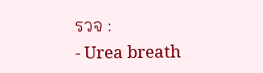รวจ :
- Urea breath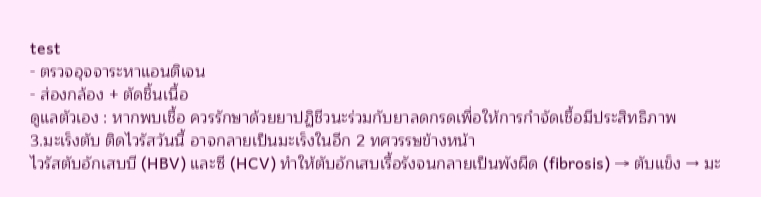test
- ตรวจอุจจาระหาแอนติเจน
- ส่องกล้อง + ตัดชิ้นเนื้อ
ดูแลตัวเอง : หากพบเชื้อ ควรรักษาด้วยยาปฏิชีวนะร่วมกับยาลดกรดเพื่อให้การกำจัดเชื้อมีประสิทธิภาพ
3.มะเร็งตับ ติดไวรัสวันนี้ อาจกลายเป็นมะเร็งในอีก 2 ทศวรรษข้างหน้า
ไวรัสตับอักเสบบี (HBV) และซี (HCV) ทำให้ตับอักเสบเรื้อรังจนกลายเป็นพังผืด (fibrosis) → ตับแข็ง → มะ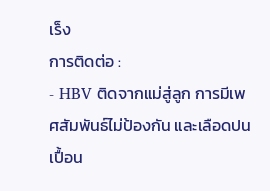เร็ง
การติดต่อ :
- HBV ติดจากแม่สู่ลูก การมีเพศสัมพันธ์ไม่ป้องกัน และเลือดปนเปื้อน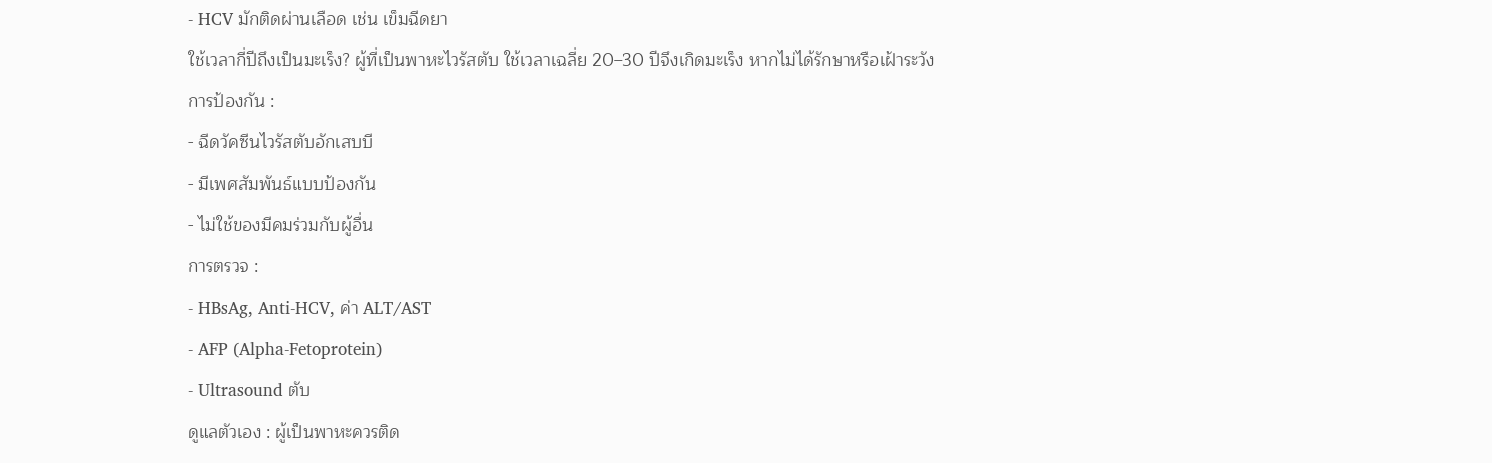- HCV มักติดผ่านเลือด เช่น เข็มฉีดยา
ใช้เวลากี่ปีถึงเป็นมะเร็ง? ผู้ที่เป็นพาหะไวรัสตับ ใช้เวลาเฉลี่ย 20–30 ปีจึงเกิดมะเร็ง หากไม่ได้รักษาหรือเฝ้าระวัง
การป้องกัน :
- ฉีดวัคซีนไวรัสตับอักเสบบี
- มีเพศสัมพันธ์แบบป้องกัน
- ไม่ใช้ของมีคมร่วมกับผู้อื่น
การตรวจ :
- HBsAg, Anti-HCV, ค่า ALT/AST
- AFP (Alpha-Fetoprotein)
- Ultrasound ตับ
ดูแลตัวเอง : ผู้เป็นพาหะควรติด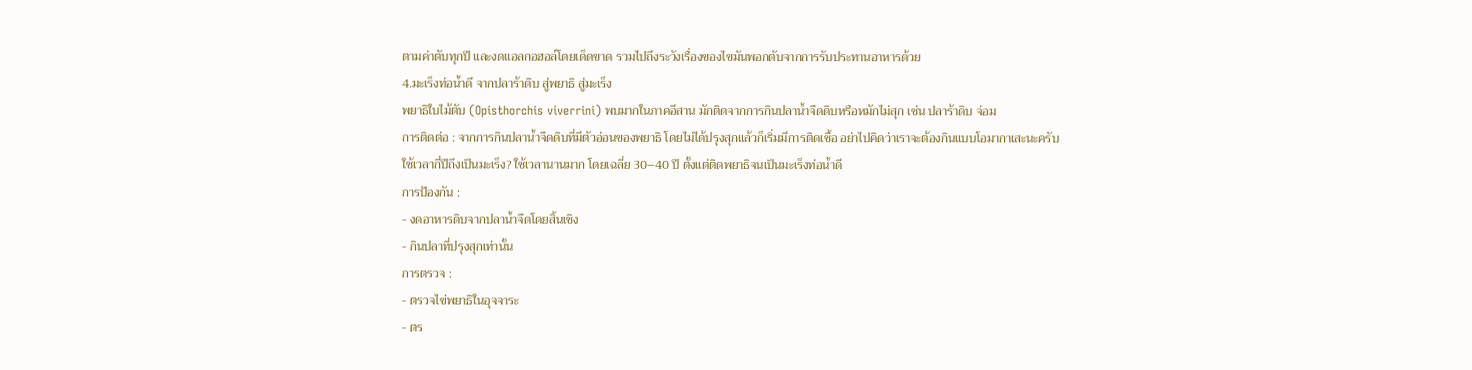ตามค่าตับทุกปี และงดแอลกอฮอล์โดยเด็ดขาด รวมไปถึงระวังเรื่องของไขมันพอกตับจากการรับประทานอาหารด้วย
4.มะเร็งท่อน้ำดี จากปลาร้าดิบ สู่พยาธิ สู่มะเร็ง
พยาธิใบไม้ตับ (Opisthorchis viverrini) พบมากในภาคอีสาน มักติดจากการกินปลาน้ำจืดดิบหรือหมักไม่สุก เช่น ปลาร้าดิบ จ่อม
การติดต่อ : จากการกินปลาน้ำจืดดิบที่มีตัวอ่อนของพยาธิ โดยไม่ได้ปรุงสุกแล้วก็เริ่มมีการติดเชื้อ อย่าไปคิดว่าเราจะต้องกินแบบโอมากาเสะนะครับ
ใช้เวลากี่ปีถึงเป็นมะเร็ง? ใช้เวลานานมาก โดยเฉลี่ย 30–40 ปี ตั้งแต่ติดพยาธิจนเป็นมะเร็งท่อน้ำดี
การป้องกัน :
- งดอาหารดิบจากปลาน้ำจืดโดยสิ้นเชิง
- กินปลาที่ปรุงสุกเท่านั้น
การตรวจ :
- ตรวจไข่พยาธิในอุจจาระ
- ตร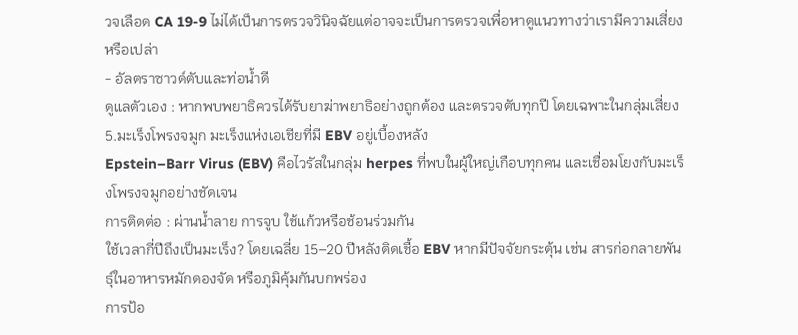วจเลือด CA 19-9 ไม่ได้เป็นการตรวจวินิจฉัยแต่อาจจะเป็นการตรวจเพื่อหาดูแนวทางว่าเรามีความเสี่ยงหรือเปล่า
- อัลตราซาวด์ตับและท่อน้ำดี
ดูแลตัวเอง : หากพบพยาธิควรได้รับยาฆ่าพยาธิอย่างถูกต้อง และตรวจตับทุกปี โดยเฉพาะในกลุ่มเสี่ยง
5.มะเร็งโพรงจมูก มะเร็งแห่งเอเชียที่มี EBV อยู่เบื้องหลัง
Epstein–Barr Virus (EBV) คือไวรัสในกลุ่ม herpes ที่พบในผู้ใหญ่เกือบทุกคน และเชื่อมโยงกับมะเร็งโพรงจมูกอย่างชัดเจน
การติดต่อ : ผ่านน้ำลาย การจูบ ใช้แก้วหรือช้อนร่วมกัน
ใช้เวลากี่ปีถึงเป็นมะเร็ง? โดยเฉลี่ย 15–20 ปีหลังติดเชื้อ EBV หากมีปัจจัยกระตุ้น เช่น สารก่อกลายพันธุ์ในอาหารหมักดองจัด หรือภูมิคุ้มกันบกพร่อง
การป้อ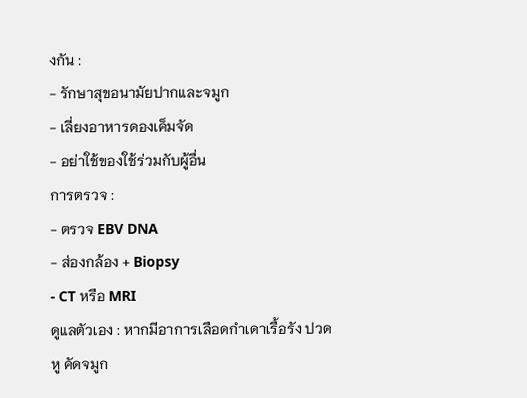งกัน :
- รักษาสุขอนามัยปากและจมูก
- เลี่ยงอาหารดองเค็มจัด
- อย่าใช้ของใช้ร่วมกับผู้อื่น
การตรวจ :
- ตรวจ EBV DNA
- ส่องกล้อง + Biopsy
- CT หรือ MRI
ดูแลตัวเอง : หากมีอาการเลือดกำเดาเรื้อรัง ปวดหู คัดจมูก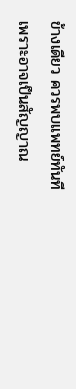ข้างเดียว ควรพบแพทย์ทันที เพราะอาจเป็นสัญญาณ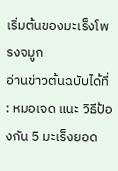เริ่มต้นของมะเร็งโพรงจมูก
อ่านข่าวต้นฉบับได้ที่ : หมอเจด แนะ วิธีป้องกัน 5 มะเร็งยอด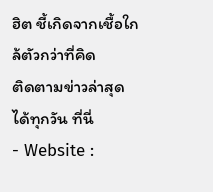ฮิต ชี้เกิดจากเชื้อใกล้ตัวกว่าที่คิด
ติดตามข่าวล่าสุดได้ทุกวัน ที่นี่
- Website :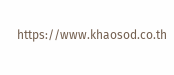https://www.khaosod.co.th